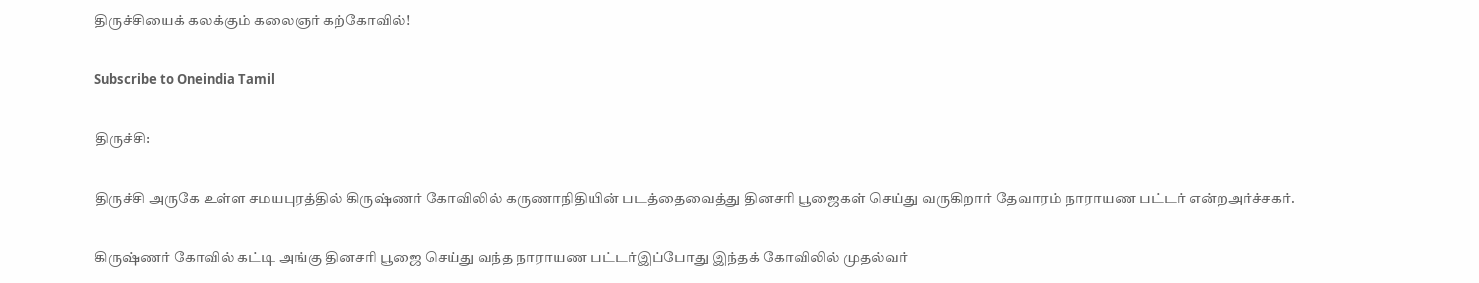திருச்சியைக் கலக்கும் கலைஞர் கற்கோவில்!

Subscribe to Oneindia Tamil

திருச்சி:

திருச்சி அருகே உள்ள சமயபுரத்தில் கிருஷ்ணர் கோவிலில் கருணாநிதியின் படத்தைவைத்து தினசரி பூஜைகள் செய்து வருகிறார் தேவாரம் நாராயண பட்டர் என்றஅர்ச்சகர்.

கிருஷ்ணர் கோவில் கட்டி அங்கு தினசரி பூஜை செய்து வந்த நாராயண பட்டர்இப்போது இந்தக் கோவிலில் முதல்வர்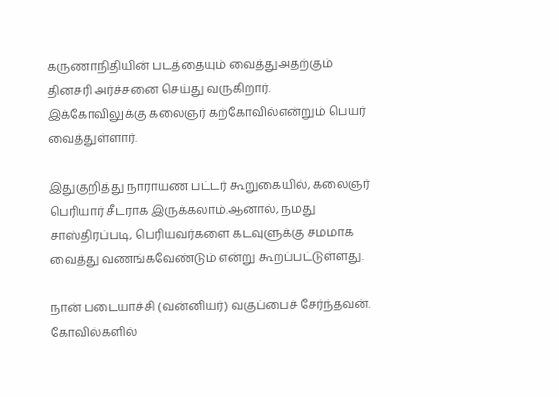கருணாநிதியின் படத்தையும் வைத்துஅதற்கும் தினசரி அர்ச்சனை செய்து வருகிறார். இக்கோவிலுக்கு கலைஞர் கற்கோவில்என்றும் பெயர் வைத்துள்ளார்.

இதுகுறித்து நாராயண பட்டர் கூறுகையில், கலைஞர் பெரியார் சீடராக இருக்கலாம்.ஆனால், நமது சாஸ்திரப்படி, பெரியவர்களை கடவுளுக்கு சமமாக வைத்து வணங்கவேண்டும் என்று கூறப்பட்டுள்ளது.

நான் படையாச்சி (வன்னியர்) வகுப்பைச் சேர்ந்தவன். கோவில்களில்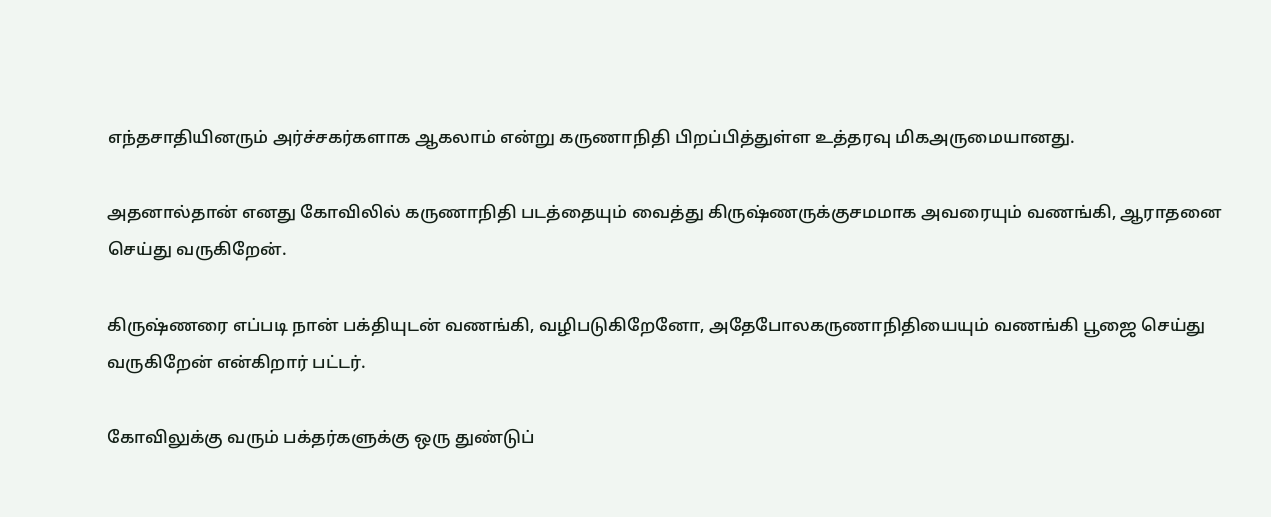எந்தசாதியினரும் அர்ச்சகர்களாக ஆகலாம் என்று கருணாநிதி பிறப்பித்துள்ள உத்தரவு மிகஅருமையானது.

அதனால்தான் எனது கோவிலில் கருணாநிதி படத்தையும் வைத்து கிருஷ்ணருக்குசமமாக அவரையும் வணங்கி, ஆராதனை செய்து வருகிறேன்.

கிருஷ்ணரை எப்படி நான் பக்தியுடன் வணங்கி, வழிபடுகிறேனோ, அதேபோலகருணாநிதியையும் வணங்கி பூஜை செய்து வருகிறேன் என்கிறார் பட்டர்.

கோவிலுக்கு வரும் பக்தர்களுக்கு ஒரு துண்டுப்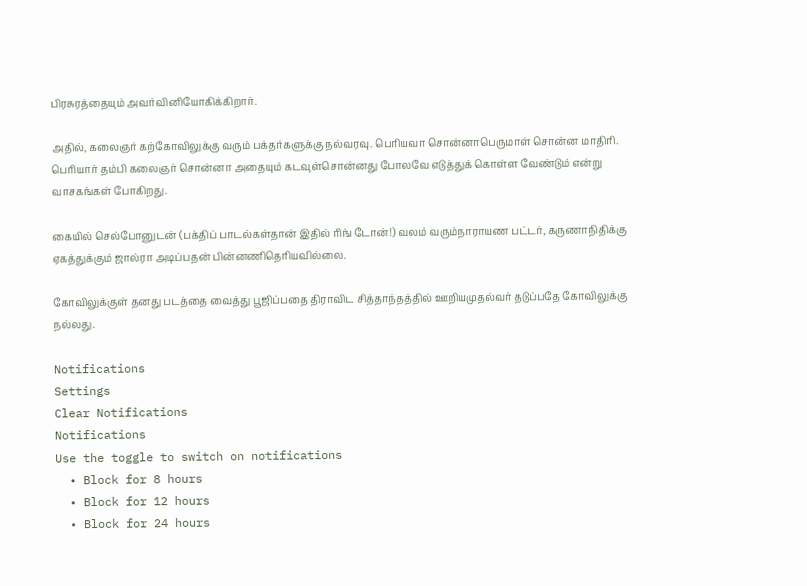பிரசுரத்தையும் அவர்வினியோகிக்கிறார்.

அதில், கலைஞர் கற்கோவிலுக்கு வரும் பக்தர்களுக்கு நல்வரவு. பெரியவா சொன்னாபெருமாள் சொன்ன மாதிரி. பெரியார் தம்பி கலைஞர் சொன்னா அதையும் கடவுள்சொன்னது போலவே எடுத்துக் கொள்ள வேண்டும் என்று வாசகங்கள் போகிறது.

கையில் செல்போனுடன் (பக்திப் பாடல்கள்தான் இதில் ரிங் டோன்!) வலம் வரும்நாராயண பட்டர், கருணாநிதிக்கு ஏகத்துக்கும் ஜால்ரா அடிப்பதன் பின்னணிதெரியவில்லை.

கோவிலுக்குள் தனது படத்தை வைத்து பூஜிப்பதை திராவிட சித்தாந்தத்தில் ஊறியமுதல்வர் தடுப்பதே கோவிலுக்கு நல்லது.

Notifications
Settings
Clear Notifications
Notifications
Use the toggle to switch on notifications
  • Block for 8 hours
  • Block for 12 hours
  • Block for 24 hours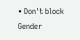• Don't block
Gender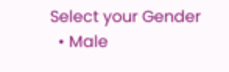Select your Gender
  • Male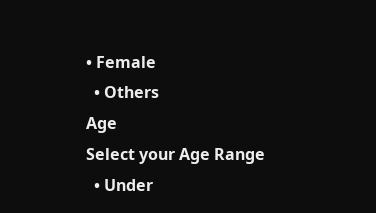• Female
  • Others
Age
Select your Age Range
  • Under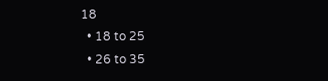18
  • 18 to 25
  • 26 to 35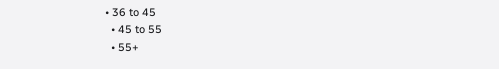• 36 to 45
  • 45 to 55
  • 55+